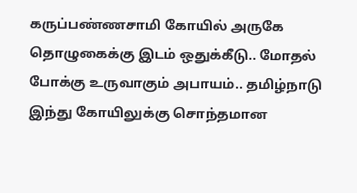கருப்பண்ணசாமி கோயில் அருகே தொழுகைக்கு இடம் ஒதுக்கீடு.. மோதல் போக்கு உருவாகும் அபாயம்.. தமிழ்நாடு இந்து கோயிலுக்கு சொந்தமான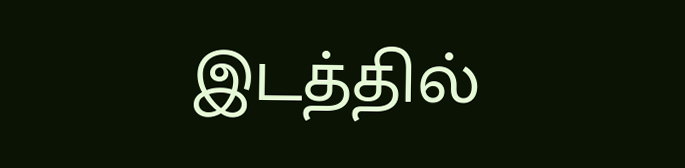இடத்தில்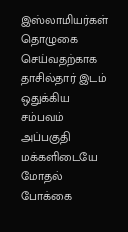இஸ்லாமியர்கள் தொழுகை செய்வதற்காக தாசில்தார் இடம் ஒதுக்கிய சம்பவம் அப்பகுதி மக்களிடையே மோதல் போக்கை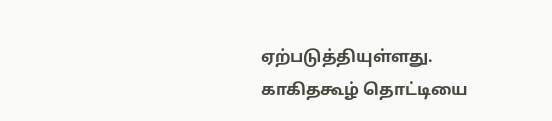ஏற்படுத்தியுள்ளது.
காகிதகூழ் தொட்டியை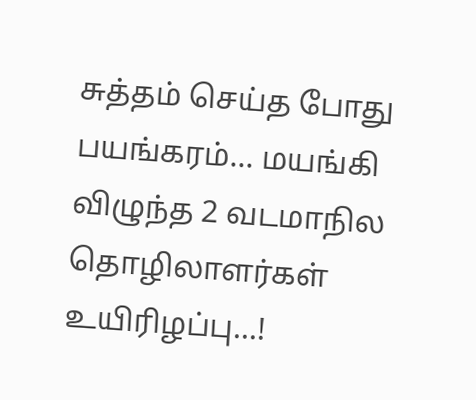சுத்தம் செய்த போது பயங்கரம்... மயங்கி விழுந்த 2 வடமாநில தொழிலாளர்கள் உயிரிழப்பு...!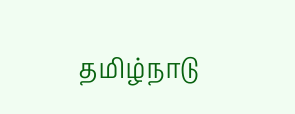தமிழ்நாடு